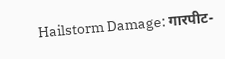Hailstorm Damage: गारपीट-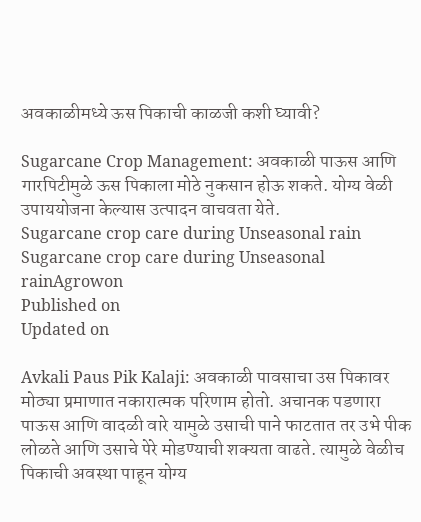अवकाळीमध्ये ऊस पिकाची काळजी कशी घ्यावी?

Sugarcane Crop Management: अवकाळी पाऊस आणि गारपिटीमुळे ऊस पिकाला मोठे नुकसान होऊ शकते. योग्य वेळी उपाययोजना केल्यास उत्पादन वाचवता येते.
Sugarcane crop care during Unseasonal rain
Sugarcane crop care during Unseasonal rainAgrowon
Published on
Updated on

Avkali Paus Pik Kalaji: अवकाळी पावसाचा उस पिकावर मोठ्या प्रमाणात नकारात्मक परिणाम होतो. अचानक पडणारा पाऊस आणि वादळी वारे यामुळे उसाची पाने फाटतात तर उभे पीक लोळते आणि उसाचे पेरे मोडण्याची शक्यता वाढते. त्यामुळे वेळीच पिकाची अवस्था पाहून योग्य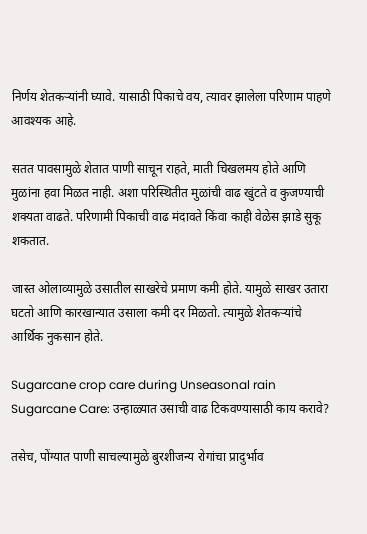निर्णय शेतकऱ्यांनी घ्यावे. यासाठी पिकाचे वय, त्यावर झालेला परिणाम पाहणे आवश्यक आहे.

सतत पावसामुळे शेतात पाणी साचून राहते, माती चिखलमय होते आणि मुळांना हवा मिळत नाही. अशा परिस्थितीत मुळांची वाढ खुंटते व कुजण्याची शक्यता वाढते. परिणामी पिकाची वाढ मंदावते किंवा काही वेळेस झाडे सुकू शकतात.

जास्त ओलाव्यामुळे उसातील साखरेचे प्रमाण कमी होते. यामुळे साखर उतारा घटतो आणि कारखान्यात उसाला कमी दर मिळतो. त्यामुळे शेतकऱ्यांचे आर्थिक नुकसान होते.

Sugarcane crop care during Unseasonal rain
Sugarcane Care: उन्हाळ्यात उसाची वाढ टिकवण्यासाठी काय करावे?

तसेच, पोंग्यात पाणी साचल्यामुळे बुरशीजन्य रोगांचा प्रादुर्भाव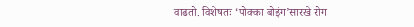वाढतो. विशेषतः ‘पोक्का बोइंग’सारखे रोग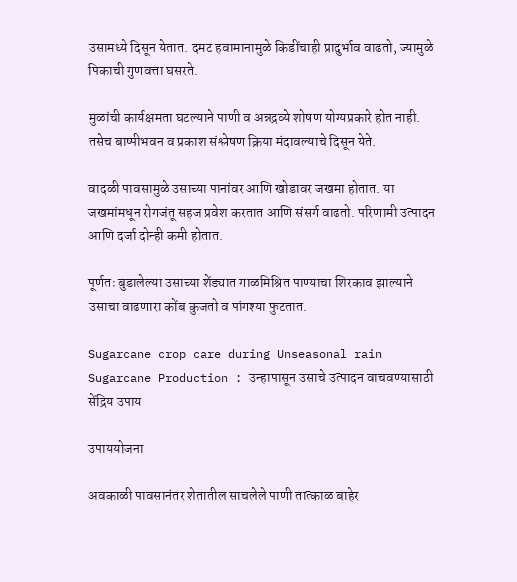उसामध्ये दिसून येतात. दमट हवामानामुळे किडींचाही प्रादुर्भाव वाढतो, ज्यामुळे पिकाची गुणवत्ता घसरते.

मुळांची कार्यक्षमता घटल्याने पाणी व अन्नद्रव्ये शोषण योग्यप्रकारे होत नाही. तसेच बाष्पीभवन व प्रकाश संश्लेषण क्रिया मंदावल्याचे दिसून येते.

वादळी पावसामुळे उसाच्या पानांवर आणि खोडावर जखमा होतात. या जखमांमधून रोगजंतू सहज प्रवेश करतात आणि संसर्ग वाढतो. परिणामी उत्पादन आणि दर्जा दोन्ही कमी होतात.

पूर्णतः बुडालेल्या उसाच्या शेंड्यात गाळमिश्रित पाण्याचा शिरकाव झाल्याने उसाचा वाढणारा कोंब कुजतो व पांगश्या फुटतात.

Sugarcane crop care during Unseasonal rain
Sugarcane Production : उन्हापासून उसाचे उत्पादन वाचवण्यासाठी सेंद्रिय उपाय

उपाययोजना

अवकाळी पावसानंतर शेतातील साचलेले पाणी तात्काळ बाहेर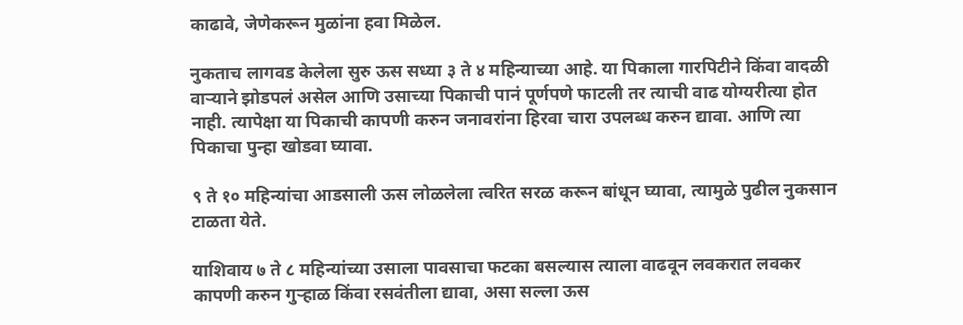काढावे, जेणेकरून मुळांना हवा मिळेल.

नुकताच लागवड केलेला सुरु ऊस सध्या ३ ते ४ महिन्याच्या आहे. या पिकाला गारपिटीने किंवा वादळी वाऱ्याने झोडपलं असेल आणि उसाच्या पिकाची पानं पूर्णपणे फाटली तर त्याची वाढ योग्यरीत्या होत नाही. त्यापेक्षा या पिकाची कापणी करुन जनावरांना हिरवा चारा उपलब्ध करुन द्यावा. आणि त्या पिकाचा पुन्हा खोडवा घ्यावा.

९ ते १० महिन्यांचा आडसाली ऊस लोळलेला त्वरित सरळ करून बांधून घ्यावा, त्यामुळे पुढील नुकसान टाळता येते.

याशिवाय ७ ते ८ महिन्यांच्या उसाला पावसाचा फटका बसल्यास त्याला वाढवून लवकरात लवकर कापणी करुन गुऱ्हाळ किंवा रसवंतीला द्यावा, असा सल्ला ऊस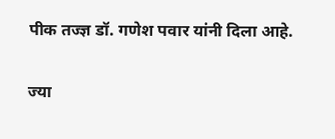पीक तज्ज्ञ डॉ. गणेश पवार यांनी दिला आहे.

ज्या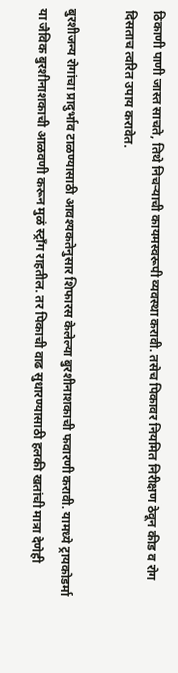ठिकाणी पाणी जास्त साचते, तिथे निचऱ्याची कायमस्वरूपी व्यवस्था करावी. तसेच पिकावर नियमित निरीक्षण ठेवून कीड व रोग दिसताच त्वरित उपाय करावेत.

बुरशीजन्य रोगांचा प्रादुर्भाव टाळण्यासाठी आवश्यकतेनुसार शिफारस केलेल्या बुरशीनाशकाची फवारणी करावी. यामध्ये ट्रायकोडर्मा या जैविक बुरशीनाशकाची आळवणी करून मुळं स्ट्राँग राहतील. तर पिकाची वाढ सुधारण्यासाठी हलकी खतांची मात्रा देणेही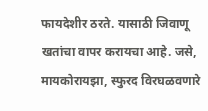फायदेशीर ठरते. यासाठी जिवाणू खतांचा वापर करायचा आहे. जसे, मायकोरायझा, स्फुरद विरघळवणारे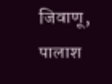जिवाणू, पालाश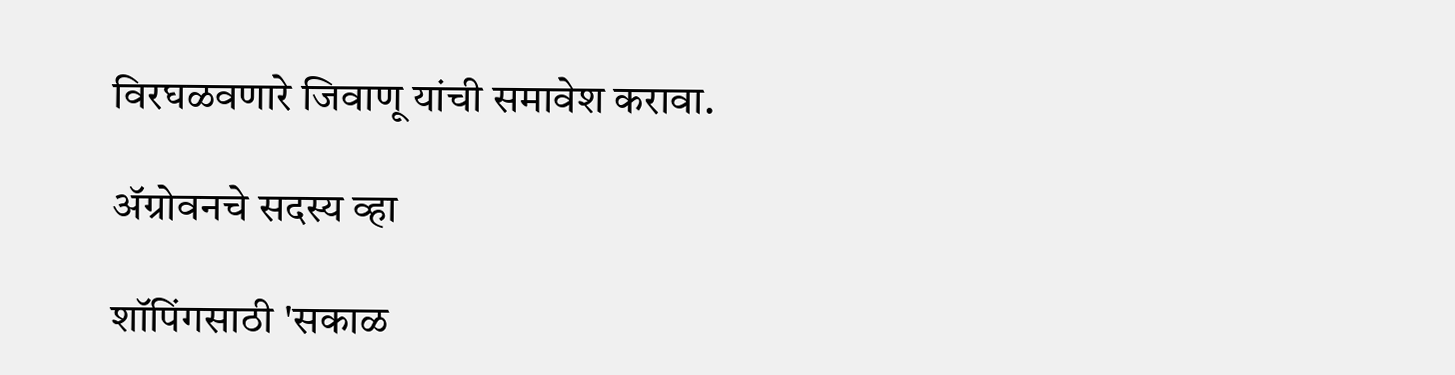विरघळवणारे जिवाणू यांची समावेश करावा.

ॲग्रोवनचे सदस्य व्हा

शॉपिंगसाठी 'सकाळ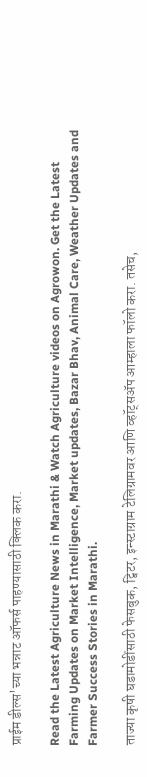प्राईम डील्स'च्या भन्नाट ऑफर्स पाहण्यासाठी क्लिक करा.

Read the Latest Agriculture News in Marathi & Watch Agriculture videos on Agrowon. Get the Latest Farming Updates on Market Intelligence, Market updates, Bazar Bhav, Animal Care, Weather Updates and Farmer Success Stories in Marathi.

ताज्या कृषी घडामोडींसाठी फेसबुक, ट्विटर, इन्स्टाग्राम टेलिग्रामवर आणि व्हॉट्सॲप आम्हाला फॉलो करा. तसेच,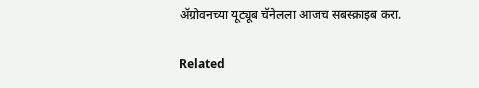ॲग्रोवनच्या यूट्यूब चॅनेलला आजच सबस्क्राइब करा.

Related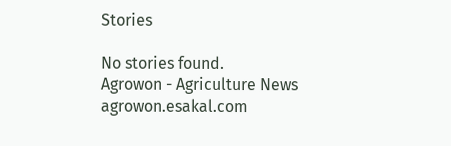Stories

No stories found.
Agrowon - Agriculture News
agrowon.esakal.com